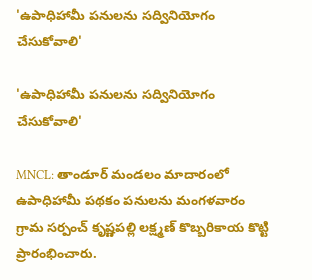'ఉపాధిహామీ పనులను సద్వినియోగం చేసుకోవాలి'

'ఉపాధిహామీ పనులను సద్వినియోగం చేసుకోవాలి'

MNCL: తాండూర్ మండలం మాదారంలో ఉపాధిహామీ పథకం పనులను మంగళవారం గ్రామ సర్పంచ్ కృష్ణపల్లి లక్ష్మణ్ కొబ్బరికాయ కొట్టి ప్రారంభించారు.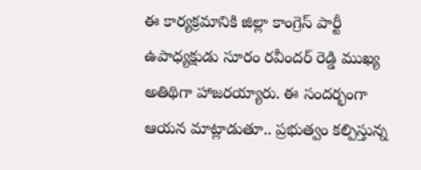ఈ కార్యక్రమానికి జిల్లా కాంగ్రెస్ పార్టీ ఉపాధ్యక్షుడు సూరం రవీందర్ రెడ్డి ముఖ్య అతిథిగా హాజరయ్యారు. ఈ సందర్భంగా ఆయన మాట్లాడుతూ.. ప్రభుత్వం కల్పిస్తున్న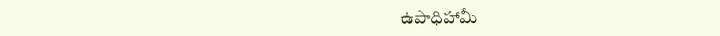ఉపాధిహామీ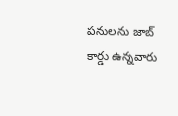పనులను జాబ్ కార్డు ఉన్నవారు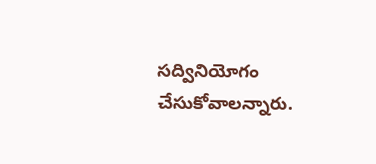సద్వినియోగం చేసుకోవాలన్నారు.